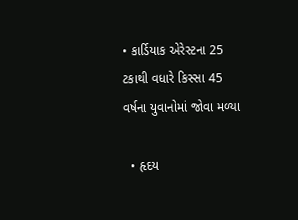• કાર્ડિયાક એરેસ્ટના 25 ટકાથી વધારે કિસ્સા 45 વર્ષના યુવાનોમાં જોવા મળ્યા

  • હૃદય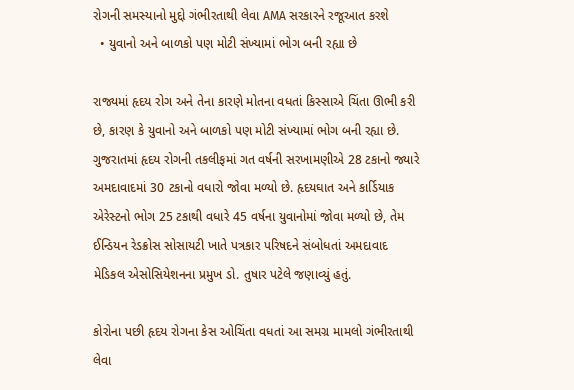રોગની સમસ્યાનો મુદ્દો ગંભીરતાથી લેવા AMA સરકારને રજૂઆત કરશે
  • યુવાનો અને બાળકો પણ મોટી સંખ્યામાં ભોગ બની રહ્યા છે

રાજ્યમાં હૃદય રોગ અને તેના કારણે મોતના વધતાં કિસ્સાએ ચિંતા ઊભી કરી છે, કારણ કે યુવાનો અને બાળકો પણ મોટી સંખ્યામાં ભોગ બની રહ્યા છે. ગુજરાતમાં હૃદય રોગની તકલીફમાં ગત વર્ષની સરખામણીએ 28 ટકાનો જ્યારે અમદાવાદમાં 30 ટકાનો વધારો જોવા મળ્યો છે. હૃદયઘાત અને કાર્ડિયાક એરેસ્ટનો ભોગ 25 ટકાથી વધારે 45 વર્ષના યુવાનોમાં જોવા મળ્યો છે, તેમ ઈન્ડિયન રેડક્રોસ સોસાયટી ખાતે પત્રકાર પરિષદને સંબોધતાં અમદાવાદ મેડિકલ એસોસિયેશનના પ્રમુખ ડો. તુષાર પટેલે જણાવ્યું હતું.

કોરોના પછી હૃદય રોગના કેસ ઓચિંતા વધતાં આ સમગ્ર મામલો ગંભીરતાથી લેવા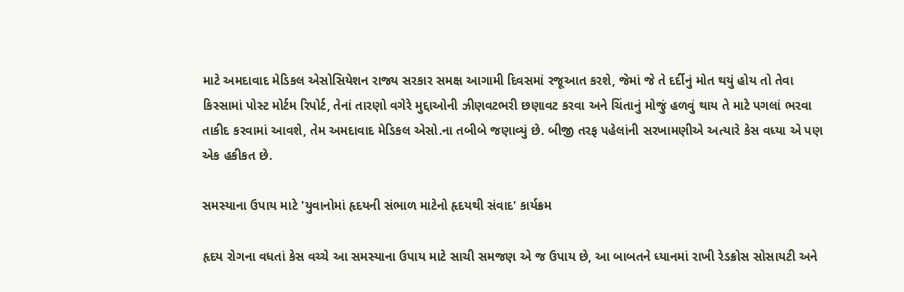માટે અમદાવાદ મેડિકલ એસોસિયેશન રાજ્ય સરકાર સમક્ષ આગામી દિવસમાં રજૂઆત કરશે, જેમાં જે તે દર્દીનું મોત થયું હોય તો તેવા કિસ્સામાં પોસ્ટ મોર્ટમ રિપોર્ટ, તેનાં તારણો વગેરે મુદ્દાઓની ઝીણવટભરી છણાવટ કરવા અને ચિંતાનું મોજું હળવું થાય તે માટે પગલાં ભરવા તાકીદ કરવામાં આવશે, તેમ અમદાવાદ મેડિકલ એસો.ના તબીબે જણાવ્યું છે. બીજી તરફ પહેલાંની સરખામણીએ અત્યારે કેસ વધ્યા એ પણ એક હકીકત છે.

સમસ્યાના ઉપાય માટે 'યુવાનોમાં હૃદયની સંભાળ માટેનો હૃદયથી સંવાદ' કાર્યક્રમ

હૃદય રોગના વધતાં કેસ વચ્ચે આ સમસ્યાના ઉપાય માટે સાચી સમજણ એ જ ઉપાય છે, આ બાબતને ધ્યાનમાં રાખી રેડક્રોસ સોસાયટી અને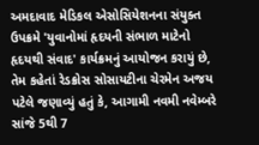અમદાવાદ મેડિકલ એસોસિયેશનના સંયુક્ત ઉપક્રમે 'યુવાનોમાં હૃદયની સંભાળ માટેનો હૃદયથી સંવાદ' કાર્યક્રમનું આયોજન કરાયું છે, તેમ કહેતાં રેડક્રોસ સોસાયટીના ચેરમેન અજય પટેલે જણાવ્યું હતું કે, આગામી નવમી નવેમ્બરે સાંજે 5થી 7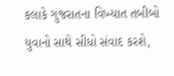કલાકે ગુજરાતના વિખ્યાત તબીબો યુવાનો સાથે સીધો સંવાદ કરશે,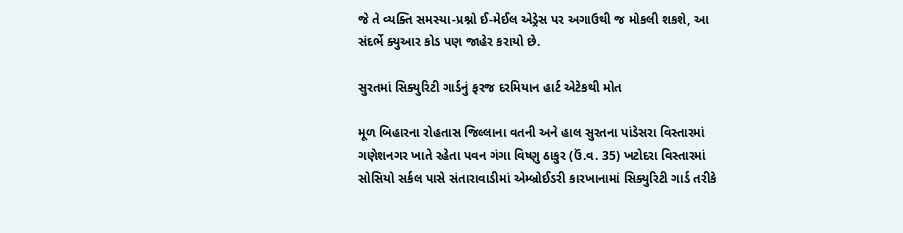જે તે વ્યક્તિ સમસ્યા-પ્રશ્નો ઈ-મેઈલ એડ્રેસ પર અગાઉથી જ મોકલી શકશે, આ સંદર્ભે ક્યુઆર કોડ પણ જાહેર કરાયો છે.

સુરતમાં સિક્યુરિટી ગાર્ડનું ફરજ દરમિયાન હાર્ટ એટેકથી મોત

મૂળ બિહારના રોહતાસ જિલ્લાના વતની અને હાલ સુરતના પાંડેસરા વિસ્તારમાં ગણેશનગર ખાતે રહેતા પવન ગંગા વિષ્ણુ ઠાકુર (ઉં.વ. 35) ખટોદરા વિસ્તારમાં સોસિયો સર્કલ પાસે સંતારાવાડીમાં એમ્બ્રોઈડરી કારખાનામાં સિક્યુરિટી ગાર્ડ તરીકે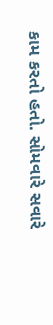કામ કરતો હતો. સોમવારે સવારે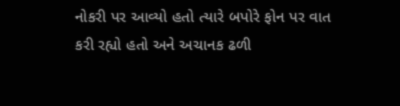નોકરી પર આવ્યો હતો ત્યારે બપોરે ફોન પર વાત કરી રહ્યો હતો અને અચાનક ઢળી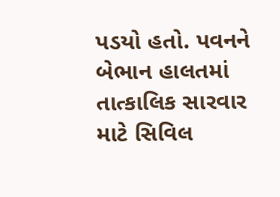પડયો હતો. પવનને બેભાન હાલતમાં તાત્કાલિક સારવાર માટે સિવિલ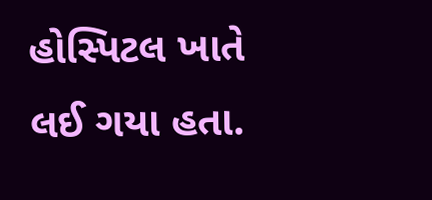હોસ્પિટલ ખાતે લઈ ગયા હતા.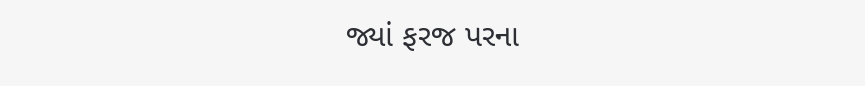જ્યાં ફરજ પરના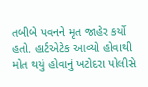તબીબે પવનને મૃત જાહેર કર્યો હતો. હાર્ટએટેક આવ્યો હોવાથી મોત થયું હોવાનું ખટોદરા પોલીસે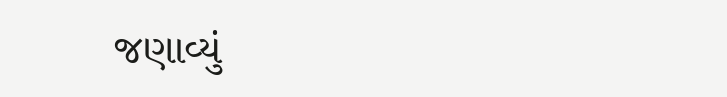જણાવ્યું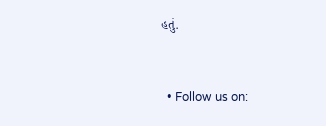હતું.


  • Follow us on: